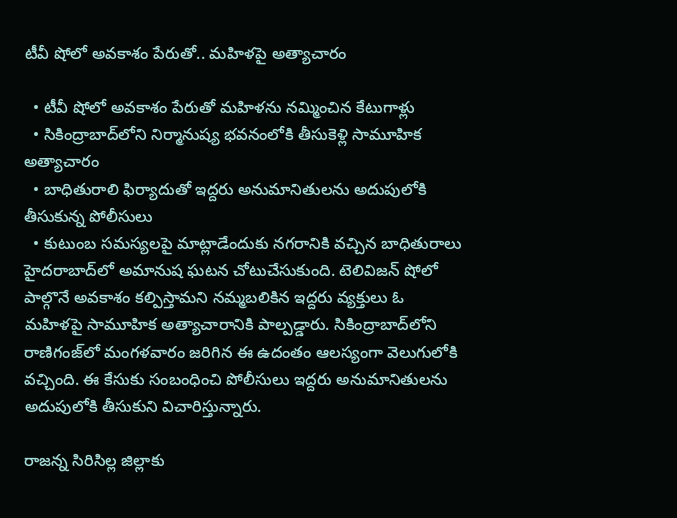టీవీ షోలో అవకాశం పేరుతో.. మహిళపై అత్యాచారం

  • టీవీ షోలో అవకాశం పేరుతో మహిళను నమ్మించిన కేటుగాళ్లు
  • సికింద్రాబాద్‌లోని నిర్మానుష్య భవనంలోకి తీసుకెళ్లి సామూహిక అత్యాచారం
  • బాధితురాలి ఫిర్యాదుతో ఇద్దరు అనుమానితులను అదుపులోకి తీసుకున్న పోలీసులు
  • కుటుంబ సమస్యలపై మాట్లాడేందుకు నగరానికి వచ్చిన బాధితురాలు
హైదరాబాద్‌లో అమానుష ఘటన చోటుచేసుకుంది. టెలివిజన్ షోలో పాల్గొనే అవకాశం కల్పిస్తామని నమ్మబలికిన ఇద్దరు వ్యక్తులు ఓ మహిళపై సామూహిక అత్యాచారానికి పాల్పడ్డారు. సికింద్రాబాద్‌లోని రాణిగంజ్‌లో మంగళవారం జరిగిన ఈ ఉదంతం ఆలస్యంగా వెలుగులోకి వచ్చింది. ఈ కేసుకు సంబంధించి పోలీసులు ఇద్దరు అనుమానితులను అదుపులోకి తీసుకుని విచారిస్తున్నారు.

రాజన్న సిరిసిల్ల జిల్లాకు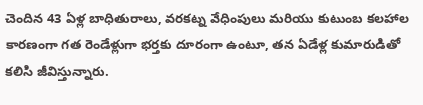చెందిన 43 ఏళ్ల బాధితురాలు, వరకట్న వేధింపులు మరియు కుటుంబ కలహాల కారణంగా గత రెండేళ్లుగా భర్తకు దూరంగా ఉంటూ, తన ఏడేళ్ల కుమారుడితో కలిసి జీవిస్తున్నారు.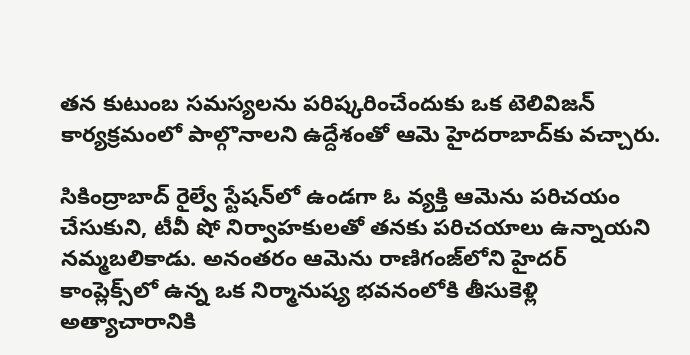తన కుటుంబ సమస్యలను పరిష్కరించేందుకు ఒక టెలివిజన్ కార్యక్రమంలో పాల్గొనాలని ఉద్దేశంతో ఆమె హైదరాబాద్‌కు వచ్చారు.

సికింద్రాబాద్ రైల్వే స్టేషన్‌లో ఉండగా ఓ వ్యక్తి ఆమెను పరిచయం చేసుకుని, టీవీ షో నిర్వాహకులతో తనకు పరిచయాలు ఉన్నాయని నమ్మబలికాడు. అనంతరం ఆమెను రాణిగంజ్‌లోని హైదర్ కాంప్లెక్స్‌లో ఉన్న ఒక నిర్మానుష్య భవనంలోకి తీసుకెళ్లి అత్యాచారానికి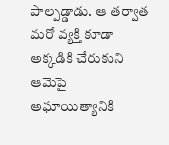పాల్పడ్డాడు. ఆ తర్వాత మరో వ్యక్తి కూడా అక్కడికి చేరుకుని ఆమెపై అఘాయిత్యానికి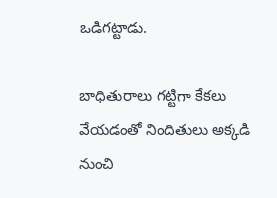ఒడిగట్టాడు.

బాధితురాలు గట్టిగా కేకలు వేయడంతో నిందితులు అక్కడి నుంచి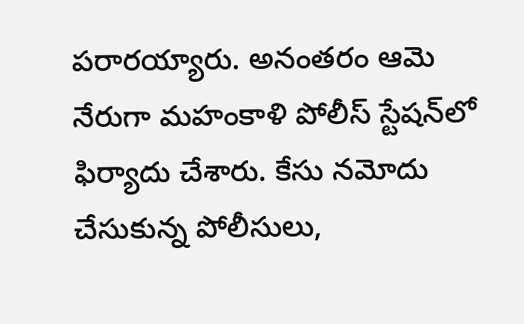పరారయ్యారు. అనంతరం ఆమె నేరుగా మహంకాళి పోలీస్ స్టేషన్‌‌లో ఫిర్యాదు చేశారు. కేసు నమోదు చేసుకున్న పోలీసులు,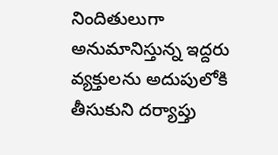నిందితులుగా అనుమానిస్తున్న ఇద్దరు వ్యక్తులను అదుపులోకి తీసుకుని దర్యాప్తు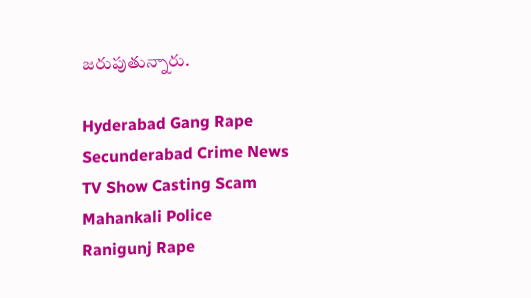జరుపుతున్నారు.

Hyderabad Gang Rape
Secunderabad Crime News
TV Show Casting Scam
Mahankali Police
Ranigunj Rape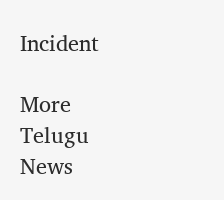Incident

More Telugu News